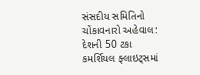સંસદીય સમિતિનો ચોંકાવનારો અહેવાલ: દેશની 50 ટકા કમર્શિયલ ફ્લાઇટ્સમાં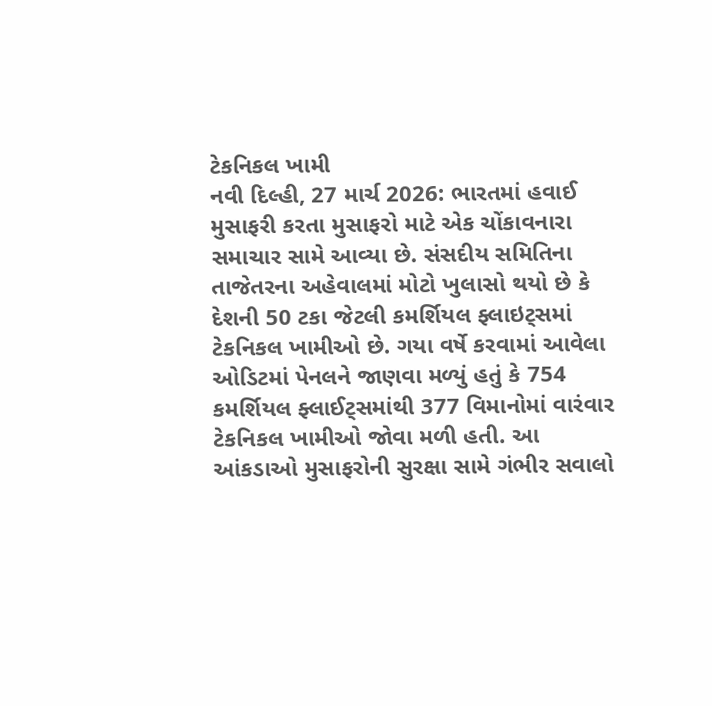ટેકનિકલ ખામી
નવી દિલ્હી, 27 માર્ચ 2026: ભારતમાં હવાઈ મુસાફરી કરતા મુસાફરો માટે એક ચોંકાવનારા સમાચાર સામે આવ્યા છે. સંસદીય સમિતિના તાજેતરના અહેવાલમાં મોટો ખુલાસો થયો છે કે દેશની 50 ટકા જેટલી કમર્શિયલ ફ્લાઇટ્સમાં ટેકનિકલ ખામીઓ છે. ગયા વર્ષે કરવામાં આવેલા ઓડિટમાં પેનલને જાણવા મળ્યું હતું કે 754 કમર્શિયલ ફ્લાઈટ્સમાંથી 377 વિમાનોમાં વારંવાર ટેકનિકલ ખામીઓ જોવા મળી હતી. આ આંકડાઓ મુસાફરોની સુરક્ષા સામે ગંભીર સવાલો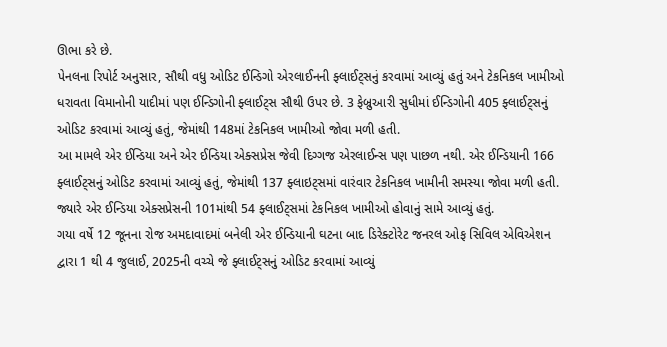ઊભા કરે છે.
પેનલના રિપોર્ટ અનુસાર, સૌથી વધુ ઓડિટ ઈન્ડિગો એરલાઈનની ફ્લાઈટ્સનું કરવામાં આવ્યું હતું અને ટેકનિકલ ખામીઓ ધરાવતા વિમાનોની યાદીમાં પણ ઈન્ડિગોની ફ્લાઈટ્સ સૌથી ઉપર છે. 3 ફેબ્રુઆરી સુધીમાં ઈન્ડિગોની 405 ફ્લાઈટ્સનું ઓડિટ કરવામાં આવ્યું હતું, જેમાંથી 148માં ટેકનિકલ ખામીઓ જોવા મળી હતી.
આ મામલે એર ઈન્ડિયા અને એર ઈન્ડિયા એક્સપ્રેસ જેવી દિગ્ગજ એરલાઈન્સ પણ પાછળ નથી. એર ઈન્ડિયાની 166 ફ્લાઈટ્સનું ઓડિટ કરવામાં આવ્યું હતું, જેમાંથી 137 ફ્લાઇટ્સમાં વારંવાર ટેકનિકલ ખામીની સમસ્યા જોવા મળી હતી. જ્યારે એર ઈન્ડિયા એક્સપ્રેસની 101માંથી 54 ફ્લાઈટ્સમાં ટેકનિકલ ખામીઓ હોવાનું સામે આવ્યું હતું.
ગયા વર્ષે 12 જૂનના રોજ અમદાવાદમાં બનેલી એર ઈન્ડિયાની ઘટના બાદ ડિરેક્ટોરેટ જનરલ ઓફ સિવિલ એવિએશન દ્વારા 1 થી 4 જુલાઈ, 2025ની વચ્ચે જે ફ્લાઈટ્સનું ઓડિટ કરવામાં આવ્યું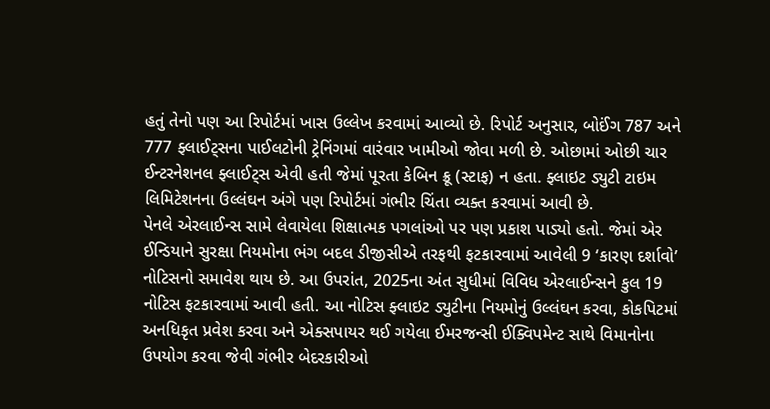હતું તેનો પણ આ રિપોર્ટમાં ખાસ ઉલ્લેખ કરવામાં આવ્યો છે. રિપોર્ટ અનુસાર, બોઈંગ 787 અને 777 ફ્લાઈટ્સના પાઈલટોની ટ્રેનિંગમાં વારંવાર ખામીઓ જોવા મળી છે. ઓછામાં ઓછી ચાર ઈન્ટરનેશનલ ફ્લાઈટ્સ એવી હતી જેમાં પૂરતા કેબિન ક્રૂ (સ્ટાફ) ન હતા. ફ્લાઇટ ડ્યુટી ટાઇમ લિમિટેશનના ઉલ્લંઘન અંગે પણ રિપોર્ટમાં ગંભીર ચિંતા વ્યક્ત કરવામાં આવી છે.
પેનલે એરલાઈન્સ સામે લેવાયેલા શિક્ષાત્મક પગલાંઓ પર પણ પ્રકાશ પાડ્યો હતો. જેમાં એર ઈન્ડિયાને સુરક્ષા નિયમોના ભંગ બદલ ડીજીસીએ તરફથી ફટકારવામાં આવેલી 9 ‘કારણ દર્શાવો’ નોટિસનો સમાવેશ થાય છે. આ ઉપરાંત, 2025ના અંત સુધીમાં વિવિધ એરલાઈન્સને કુલ 19 નોટિસ ફટકારવામાં આવી હતી. આ નોટિસ ફ્લાઇટ ડ્યુટીના નિયમોનું ઉલ્લંઘન કરવા, કોકપિટમાં અનધિકૃત પ્રવેશ કરવા અને એક્સપાયર થઈ ગયેલા ઈમરજન્સી ઈક્વિપમેન્ટ સાથે વિમાનોના ઉપયોગ કરવા જેવી ગંભીર બેદરકારીઓ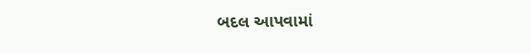બદલ આપવામાં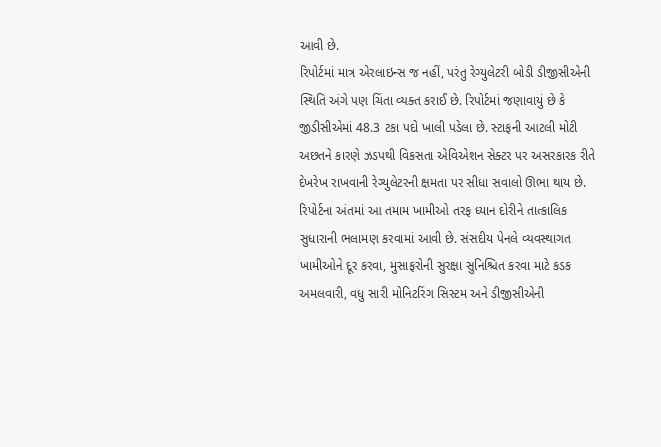આવી છે.
રિપોર્ટમાં માત્ર એરલાઇન્સ જ નહીં, પરંતુ રેગ્યુલેટરી બોડી ડીજીસીએની સ્થિતિ અંગે પણ ચિંતા વ્યક્ત કરાઈ છે. રિપોર્ટમાં જણાવાયું છે કે જીડીસીએમાં 48.3 ટકા પદો ખાલી પડેલા છે. સ્ટાફની આટલી મોટી અછતને કારણે ઝડપથી વિકસતા એવિએશન સેક્ટર પર અસરકારક રીતે દેખરેખ રાખવાની રેગ્યુલેટરની ક્ષમતા પર સીધા સવાલો ઊભા થાય છે.
રિપોર્ટના અંતમાં આ તમામ ખામીઓ તરફ ધ્યાન દોરીને તાત્કાલિક સુધારાની ભલામણ કરવામાં આવી છે. સંસદીય પેનલે વ્યવસ્થાગત ખામીઓને દૂર કરવા, મુસાફરોની સુરક્ષા સુનિશ્ચિત કરવા માટે કડક અમલવારી, વધુ સારી મોનિટરિંગ સિસ્ટમ અને ડીજીસીએની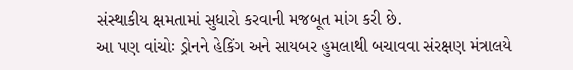સંસ્થાકીય ક્ષમતામાં સુધારો કરવાની મજબૂત માંગ કરી છે.
આ પણ વાંચોઃ ડ્રોનને હેકિંગ અને સાયબર હુમલાથી બચાવવા સંરક્ષણ મંત્રાલયે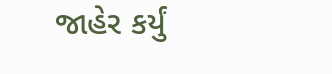જાહેર કર્યું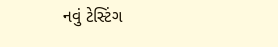નવું ટેસ્ટિંગ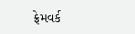ફ્રેમવર્ક